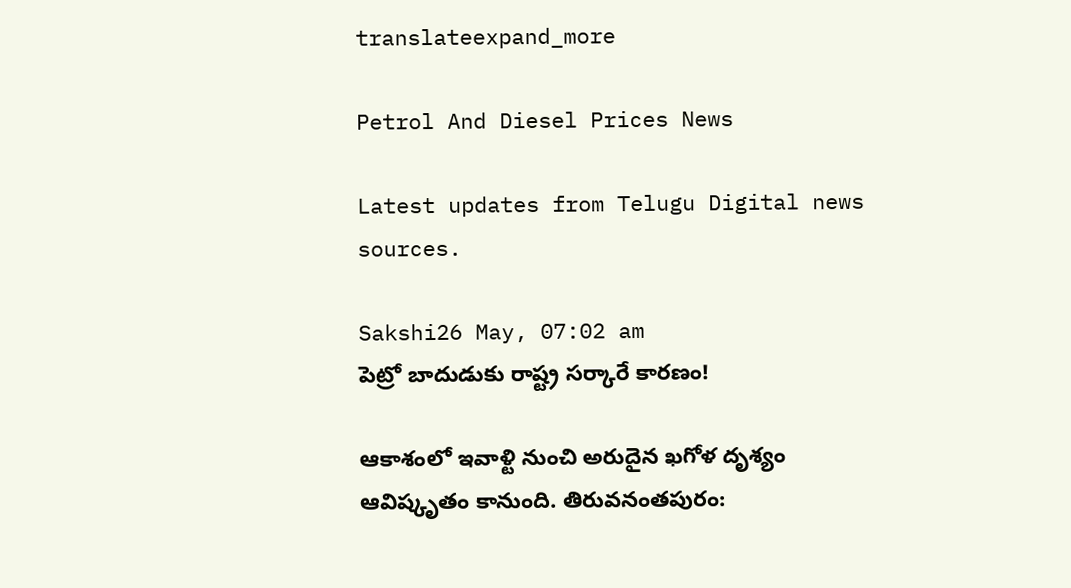translateexpand_more

Petrol And Diesel Prices News

Latest updates from Telugu Digital news sources.

Sakshi26 May, 07:02 am
పెట్రో బాదుడుకు రాష్ట్ర సర్కారే కారణం!

ఆకాశంలో ఇవాళ్టి నుంచి అరుదైన ఖగోళ దృశ్యం ఆవిష్కృతం కానుంది. తిరువనంతపురం: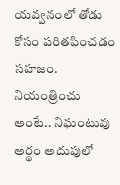యవ్వనంలో తోడు కోసం పరితపించడం సహజం. నియంత్రించు అంటే.. నిఘంటువు అర్థం అదుపులో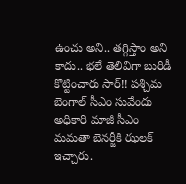ఉంచు అని.. తగ్గిస్తాం అని కాదు.. భలే తెలివిగా బురిడీ కొట్టించారు సార్‌!! పశ్చిమ బెంగాల్‌ సీఎం సువేందు అధికారి మాజీ సీఎం మమతా బెనర్జీకి ఝలక్‌ ఇచ్చారు.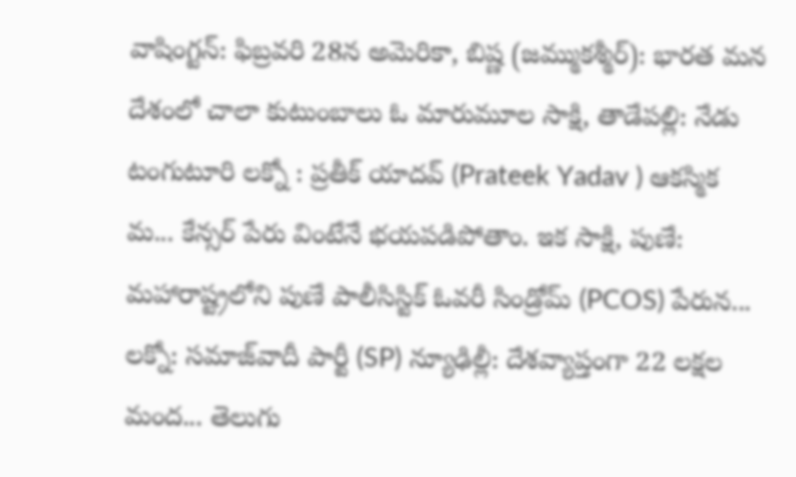వాషింగ్టన్‌: ఫిబ్రవరి 28న అమెరికా, బిష్ణ (జమ్ముకశ్మీర్): భారత మన దేశంలో చాలా కుటుంబాలు ఓ మారుమూల సాక్షి, తాడేపల్లి: నేడు టంగుటూరి లక్నో : ప్రతీక్ యాదవ్ (Prateek Yadav ) ఆకస్మిక మ... కేన్సర్‌ పేరు వింటేనే భయపడిపోతాం. ఇక సాక్షి, పుణే: మహారాష్ట్రలోని పుణే పాలీసిస్టిక్ ఓవరీ సిండ్రోమ్ (PCOS) పేరున... లక్నో: సమాజ్‌వాదీ పార్టీ (SP) న్యూఢిల్లీ: దేశవ్యాప్తంగా 22 లక్షల మంద... తెలుగు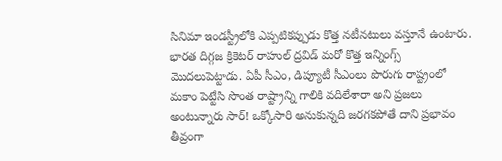సినిమా ఇండస్ట్రీలోకి ఎప్పటికప్పుడు కొత్త నటీనటులు వస్తూనే ఉంటారు. భారత దిగ్గజ క్రికెటర్‌ రాహుల్‌ ద్రవిడ్‌ మరో కొత్త ఇన్నింగ్స్‌ మొదలుపెట్టాడు. ఏపీ సీఎం, డిప్యూటీ సీఎంలు పొరుగు రాష్ట్రంలో మకాం పెట్టేసి సొంత రాష్ట్రాన్ని గాలికి వదిలేశారా అని ప్రజలు అంటున్నారు సార్‌! ఒక్కోసారి అనుకున్నది జరగకపోతే దాని ప్రభావం తీవ్రంగా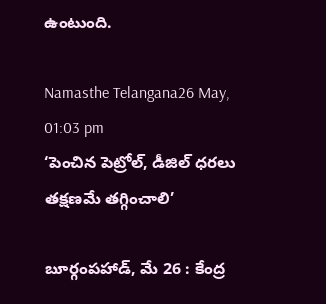ఉంటుంది.

Namasthe Telangana26 May, 01:03 pm
‘పెంచిన పెట్రోల్, డీజిల్ ధరలు తక్షణమే తగ్గించాలి’

బూర్గంపహాడ్, మే 26 : కేంద్ర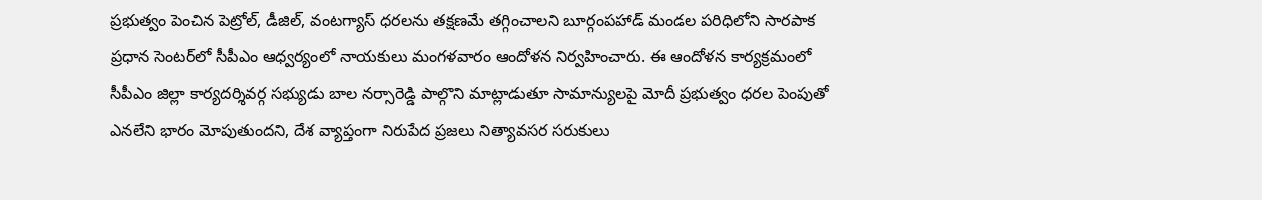ప్రభుత్వం పెంచిన పెట్రోల్, డీజిల్, వంటగ్యాస్ ధరలను తక్షణమే తగ్గించాలని బూర్గంప‌హాడ్‌ మండల పరిధిలోని సారపాక ప్రధాన సెంటర్‌లో సీపీఎం ఆధ్వర్యంలో నాయకులు మంగళవారం ఆందోళన నిర్వహించారు. ఈ ఆందోళన కార్యక్రమంలో సీపీఎం జిల్లా కార్యదర్శివర్గ సభ్యుడు బాల నర్సారెడ్డి పాల్గొని మాట్లాడుతూ సామాన్యులపై మోదీ ప్రభుత్వం ధరల పెంపుతో ఎనలేని భారం మోపుతుందని, దేశ వ్యాప్తంగా నిరుపేద ప్రజలు నిత్యావసర సరుకులు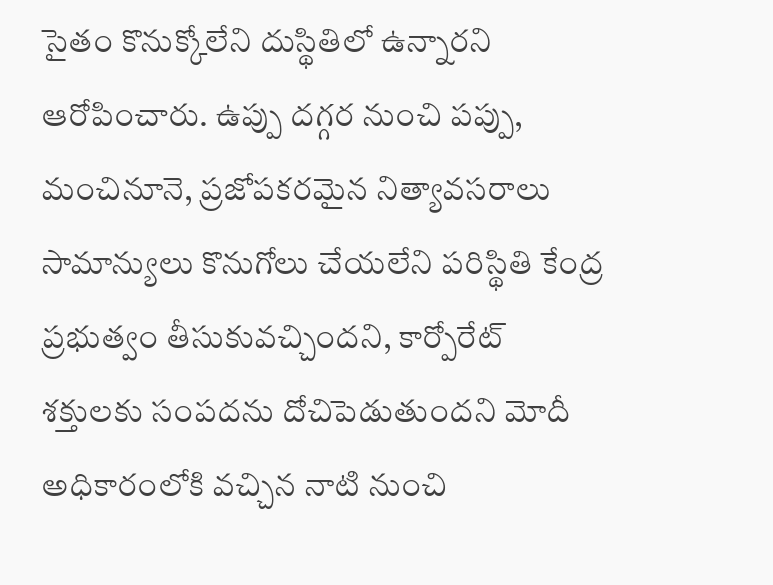సైతం కొనుక్కోలేని దుస్థితిలో ఉన్నారని ఆరోపించారు. ఉప్పు దగ్గర నుంచి పప్పు, మంచినూనె, ప్రజోపకరమైన నిత్యావసరాలు సామాన్యులు కొనుగోలు చేయలేని పరిస్థితి కేంద్ర ప్రభుత్వం తీసుకువచ్చిందని, కార్పోరేట్ శక్తులకు సంపదను దోచిపెడుతుందని మోదీ అధికారంలోకి వచ్చిన నాటి నుంచి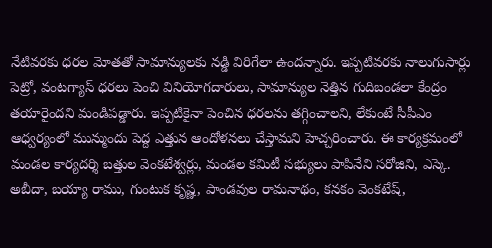నేటివరకు ధరల మోతతో సామాన్యులకు నడ్డి విరిగేలా ఉందన్నారు. ఇప్పటివరకు నాలుగుసార్లు పెట్రో, వంటగ్యాస్ ధరలు పెంచి వినియోగదారులు, సామాన్యుల నెత్తిన గుదిబండలా కేంద్రం తయారైందని మండిపడ్డారు. ఇప్పటికైనా పెంచిన ధరలను తగ్గించాలని, లేకుంటే సీపీఎం ఆధ్వర్యంలో మున్ముందు పెద్ద ఎత్తున ఆందోళనలు చేస్తామని హెచ్చరించారు. ఈ కార్యక్రమంలో మండల కార్యదర్శి బత్తుల వెంకటేశ్వర్లు, మండల కమిటీ సభ్యులు పాపినేని సరోజిని, ఎస్కె. అబీదా, బయ్యా రాము, గుంటుక కృష్ణ, పాండవుల రామనాథం, కనకం వెంకటేష్,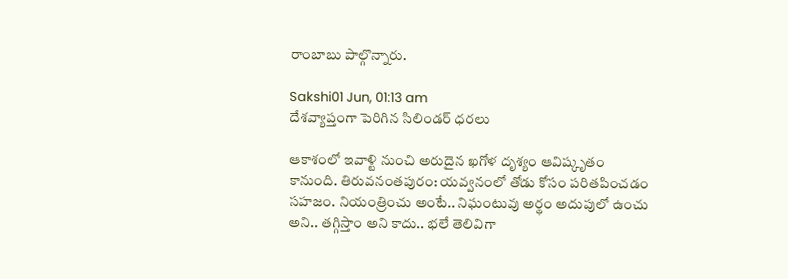రాంబాబు పాల్గొన్నారు.

Sakshi01 Jun, 01:13 am
దేశవ్యాప్తంగా పెరిగిన సిలిండర్ ధరలు

ఆకాశంలో ఇవాళ్టి నుంచి అరుదైన ఖగోళ దృశ్యం ఆవిష్కృతం కానుంది. తిరువనంతపురం: యవ్వనంలో తోడు కోసం పరితపించడం సహజం. నియంత్రించు అంటే.. నిఘంటువు అర్థం అదుపులో ఉంచు అని.. తగ్గిస్తాం అని కాదు.. భలే తెలివిగా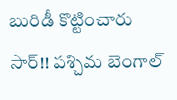బురిడీ కొట్టించారు సార్‌!! పశ్చిమ బెంగాల్‌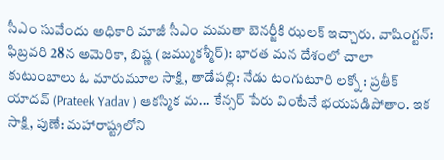సీఎం సువేందు అధికారి మాజీ సీఎం మమతా బెనర్జీకి ఝలక్‌ ఇచ్చారు. వాషింగ్టన్‌: ఫిబ్రవరి 28న అమెరికా, బిష్ణ (జమ్ముకశ్మీర్): భారత మన దేశంలో చాలా కుటుంబాలు ఓ మారుమూల సాక్షి, తాడేపల్లి: నేడు టంగుటూరి లక్నో : ప్రతీక్ యాదవ్ (Prateek Yadav ) ఆకస్మిక మ... కేన్సర్‌ పేరు వింటేనే భయపడిపోతాం. ఇక సాక్షి, పుణే: మహారాష్ట్రలోని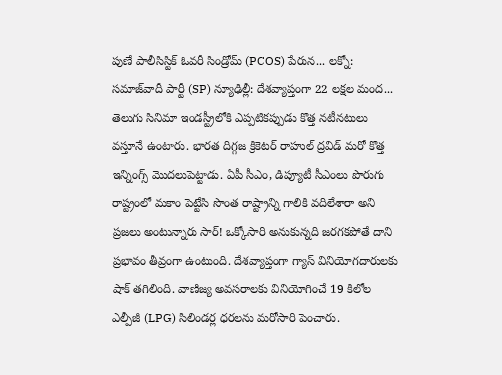పుణే పాలీసిస్టిక్ ఓవరీ సిండ్రోమ్ (PCOS) పేరున... లక్నో: సమాజ్‌వాదీ పార్టీ (SP) న్యూఢిల్లీ: దేశవ్యాప్తంగా 22 లక్షల మంద... తెలుగు సినిమా ఇండస్ట్రీలోకి ఎప్పటికప్పుడు కొత్త నటీనటులు వస్తూనే ఉంటారు. భారత దిగ్గజ క్రికెటర్‌ రాహుల్‌ ద్రవిడ్‌ మరో కొత్త ఇన్నింగ్స్‌ మొదలుపెట్టాడు. ఏపీ సీఎం, డిప్యూటీ సీఎంలు పొరుగు రాష్ట్రంలో మకాం పెట్టేసి సొంత రాష్ట్రాన్ని గాలికి వదిలేశారా అని ప్రజలు అంటున్నారు సార్‌! ఒక్కోసారి అనుకున్నది జరగకపోతే దాని ప్రభావం తీవ్రంగా ఉంటుంది. దేశవ్యాప్తంగా గ్యాస్‌ వినియోగదారులకు షాక్‌ తగిలింది. వాణిజ్య అవసరాలకు వినియోగించే 19 కిలోల ఎల్పీజీ (LPG) సిలిండర్ల ధరలను మరోసారి పెంచారు.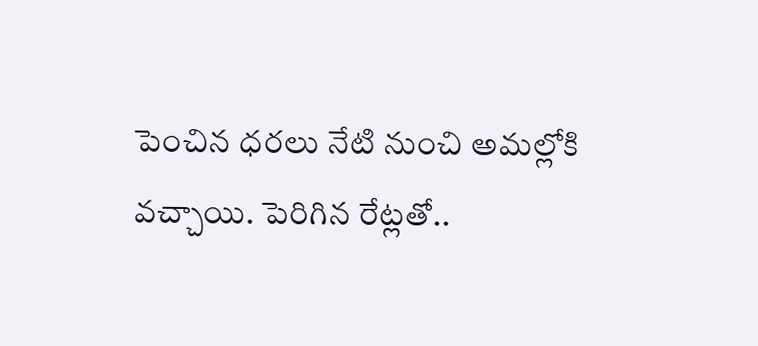పెంచిన ధరలు నేటి నుంచి అమల్లోకి వచ్చాయి. పెరిగిన రేట్లతో..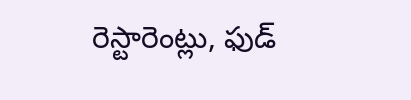రెస్టారెంట్లు, ఫుడ్‌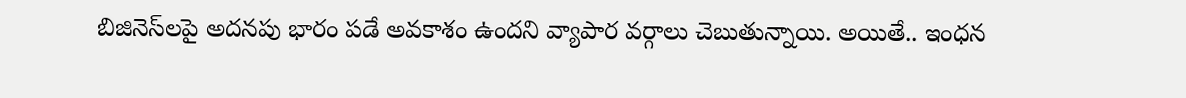బిజినెస్‌లపై అదనపు భారం పడే అవకాశం ఉందని వ్యాపార వర్గాలు చెబుతున్నాయి. అయితే.. ఇంధన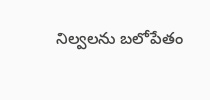నిల్వలను బలోపేతం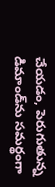చేయడం, పెరుగుతున్న డిమాండ్‌ను సమర్థంగా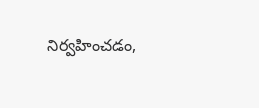నిర్వహించడం,